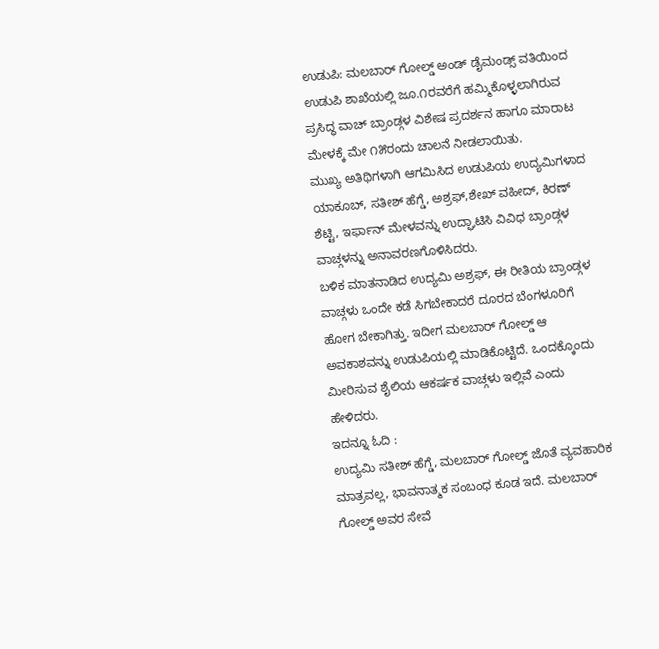ಉಡುಪಿ: ಮಲಬಾರ್ ಗೋಲ್ಡ್ ಅಂಡ್ ಡೈಮಂಡ್ಸ್ ವತಿಯಿಂದ ಉಡುಪಿ ಶಾಖೆಯಲ್ಲಿ ಜೂ.೧ರವರೆಗೆ ಹಮ್ಮಿಕೊಳ್ಳಲಾಗಿರುವ ಪ್ರಸಿದ್ಧ ವಾಚ್ ಬ್ರಾಂಡ್ಗಳ ವಿಶೇಷ ಪ್ರದರ್ಶನ ಹಾಗೂ ಮಾರಾಟ ಮೇಳಕ್ಕೆ ಮೇ ೧೫ರಂದು ಚಾಲನೆ ನೀಡಲಾಯಿತು.
ಮುಖ್ಯ ಅತಿಥಿಗಳಾಗಿ ಆಗಮಿಸಿದ ಉಡುಪಿಯ ಉದ್ಯಮಿಗಳಾದ ಯಾಕೂಬ್, ಸತೀಶ್ ಹೆಗ್ಡೆ, ಅಶ್ರಫ್,ಶೇಖ್ ವಹೀದ್, ಕಿರಣ್ ಶೆಟ್ಟಿ, ಇರ್ಫಾನ್ ಮೇಳವನ್ನು ಉದ್ಘಾಟಿಸಿ ವಿವಿಧ ಬ್ರಾಂಡ್ಗಳ ವಾಚ್ಗಳನ್ನು ಅನಾವರಣಗೊಳಿಸಿದರು.
ಬಳಿಕ ಮಾತನಾಡಿದ ಉದ್ಯಮಿ ಅಶ್ರಫ್, ಈ ರೀತಿಯ ಬ್ರಾಂಡ್ಗಳ ವಾಚ್ಗಳು ಒಂದೇ ಕಡೆ ಸಿಗಬೇಕಾದರೆ ದೂರದ ಬೆಂಗಳೂರಿಗೆ ಹೋಗ ಬೇಕಾಗಿತ್ತು. ಇದೀಗ ಮಲಬಾರ್ ಗೋಲ್ಡ್ ಆ ಅವಕಾಶವನ್ನು ಉಡುಪಿಯಲ್ಲಿ ಮಾಡಿಕೊಟ್ಟಿದೆ. ಒಂದಕ್ಕೊಂದು ಮೀರಿಸುವ ಶೈಲಿಯ ಆಕರ್ಷಕ ವಾಚ್ಗಳು ಇಲ್ಲಿವೆ ಎಂದು ಹೇಳಿದರು.
ಇದನ್ನೂ ಓದಿ :
ಉದ್ಯಮಿ ಸತೀಶ್ ಹೆಗ್ಡೆ, ಮಲಬಾರ್ ಗೋಲ್ಡ್ ಜೊತೆ ವ್ಯವಹಾರಿಕ ಮಾತ್ರವಲ್ಲ, ಭಾವನಾತ್ಮಕ ಸಂಬಂಧ ಕೂಡ ಇದೆ. ಮಲಬಾರ್ ಗೋಲ್ಡ್ ಅವರ ಸೇವೆ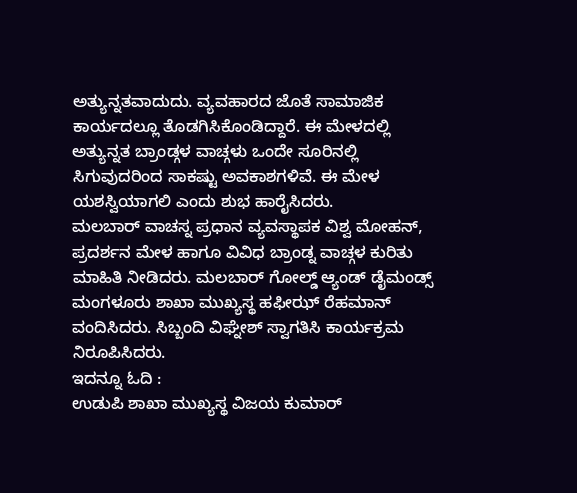ಅತ್ಯುನ್ನತವಾದುದು. ವ್ಯವಹಾರದ ಜೊತೆ ಸಾಮಾಜಿಕ ಕಾರ್ಯದಲ್ಲೂ ತೊಡಗಿಸಿಕೊಂಡಿದ್ದಾರೆ. ಈ ಮೇಳದಲ್ಲಿ ಅತ್ಯುನ್ನತ ಬ್ರಾಂಡ್ಗಳ ವಾಚ್ಗಳು ಒಂದೇ ಸೂರಿನಲ್ಲಿ ಸಿಗುವುದರಿಂದ ಸಾಕಷ್ಟು ಅವಕಾಶಗಳಿವೆ. ಈ ಮೇಳ ಯಶಸ್ವಿಯಾಗಲಿ ಎಂದು ಶುಭ ಹಾರೈಸಿದರು.
ಮಲಬಾರ್ ವಾಚಸ್ನ ಪ್ರಧಾನ ವ್ಯವಸ್ಥಾಪಕ ವಿಶ್ವ ಮೋಹನ್, ಪ್ರದರ್ಶನ ಮೇಳ ಹಾಗೂ ವಿವಿಧ ಬ್ರಾಂಡ್ನ ವಾಚ್ಗಳ ಕುರಿತು ಮಾಹಿತಿ ನೀಡಿದರು. ಮಲಬಾರ್ ಗೋಲ್ಡ್ ಆ್ಯಂಡ್ ಡೈಮಂಡ್ಸ್ ಮಂಗಳೂರು ಶಾಖಾ ಮುಖ್ಯಸ್ಥ ಹಫೀಝ್ ರೆಹಮಾನ್ ವಂದಿಸಿದರು. ಸಿಬ್ಬಂದಿ ವಿಘ್ನೇಶ್ ಸ್ವಾಗತಿಸಿ ಕಾರ್ಯಕ್ರಮ ನಿರೂಪಿಸಿದರು.
ಇದನ್ನೂ ಓದಿ :
ಉಡುಪಿ ಶಾಖಾ ಮುಖ್ಯಸ್ಥ ವಿಜಯ ಕುಮಾರ್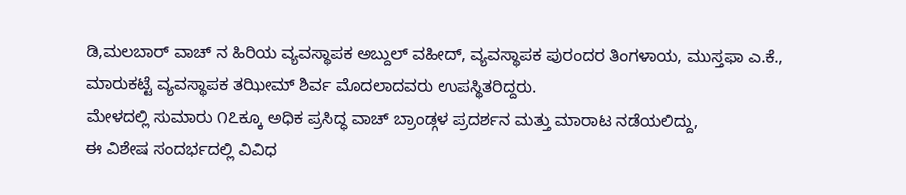ಡಿ,ಮಲಬಾರ್ ವಾಚ್ ನ ಹಿರಿಯ ವ್ಯವಸ್ಥಾಪಕ ಅಬ್ದುಲ್ ವಹೀದ್, ವ್ಯವಸ್ಥಾಪಕ ಪುರಂದರ ತಿಂಗಳಾಯ, ಮುಸ್ತಫಾ ಎ.ಕೆ., ಮಾರುಕಟ್ಟೆ ವ್ಯವಸ್ಥಾಪಕ ತಝೀಮ್ ಶಿರ್ವ ಮೊದಲಾದವರು ಉಪಸ್ಥಿತರಿದ್ದರು.
ಮೇಳದಲ್ಲಿ ಸುಮಾರು ೧೭ಕ್ಕೂ ಅಧಿಕ ಪ್ರಸಿದ್ಧ ವಾಚ್ ಬ್ರಾಂಡ್ಗಳ ಪ್ರದರ್ಶನ ಮತ್ತು ಮಾರಾಟ ನಡೆಯಲಿದ್ದು,
ಈ ವಿಶೇಷ ಸಂದರ್ಭದಲ್ಲಿ ವಿವಿಧ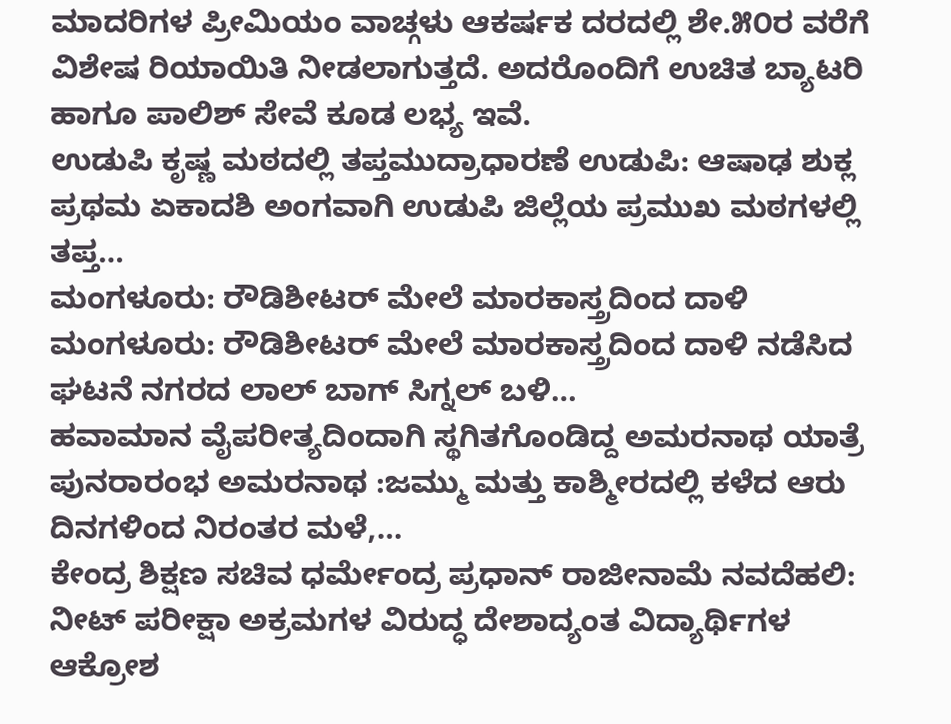ಮಾದರಿಗಳ ಪ್ರೀಮಿಯಂ ವಾಚ್ಗಳು ಆಕರ್ಷಕ ದರದಲ್ಲಿ ಶೇ.೫೦ರ ವರೆಗೆ ವಿಶೇಷ ರಿಯಾಯಿತಿ ನೀಡಲಾಗುತ್ತದೆ. ಅದರೊಂದಿಗೆ ಉಚಿತ ಬ್ಯಾಟರಿ ಹಾಗೂ ಪಾಲಿಶ್ ಸೇವೆ ಕೂಡ ಲಭ್ಯ ಇವೆ.
ಉಡುಪಿ ಕೃಷ್ಣ ಮಠದಲ್ಲಿ ತಪ್ತಮುದ್ರಾಧಾರಣೆ ಉಡುಪಿ: ಆಷಾಢ ಶುಕ್ಲ ಪ್ರಥಮ ಏಕಾದಶಿ ಅಂಗವಾಗಿ ಉಡುಪಿ ಜಿಲ್ಲೆಯ ಪ್ರಮುಖ ಮಠಗಳಲ್ಲಿ ತಪ್ತ…
ಮಂಗಳೂರು: ರೌಡಿಶೀಟರ್ ಮೇಲೆ ಮಾರಕಾಸ್ತ್ರದಿಂದ ದಾಳಿ ಮಂಗಳೂರು: ರೌಡಿಶೀಟರ್ ಮೇಲೆ ಮಾರಕಾಸ್ತ್ರದಿಂದ ದಾಳಿ ನಡೆಸಿದ ಘಟನೆ ನಗರದ ಲಾಲ್ ಬಾಗ್ ಸಿಗ್ನಲ್ ಬಳಿ…
ಹವಾಮಾನ ವೈಪರೀತ್ಯದಿಂದಾಗಿ ಸ್ಥಗಿತಗೊಂಡಿದ್ದ ಅಮರನಾಥ ಯಾತ್ರೆ ಪುನರಾರಂಭ ಅಮರನಾಥ :ಜಮ್ಮು ಮತ್ತು ಕಾಶ್ಮೀರದಲ್ಲಿ ಕಳೆದ ಆರು ದಿನಗಳಿಂದ ನಿರಂತರ ಮಳೆ,…
ಕೇಂದ್ರ ಶಿಕ್ಷಣ ಸಚಿವ ಧರ್ಮೇಂದ್ರ ಪ್ರಧಾನ್ ರಾಜೀನಾಮೆ ನವದೆಹಲಿ: ನೀಟ್ ಪರೀಕ್ಷಾ ಅಕ್ರಮಗಳ ವಿರುದ್ಧ ದೇಶಾದ್ಯಂತ ವಿದ್ಯಾರ್ಥಿಗಳ ಆಕ್ರೋಶ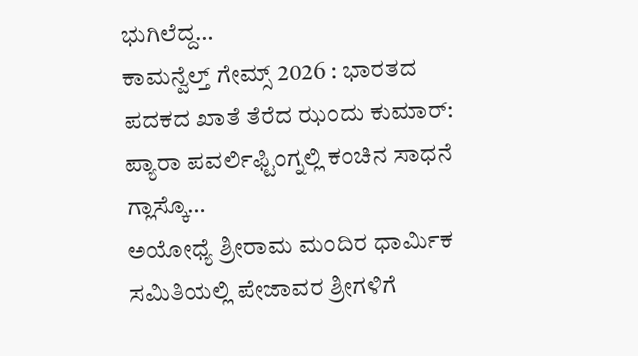ಭುಗಿಲೆದ್ದ…
ಕಾಮನ್ವೆಲ್ತ್ ಗೇಮ್ಸ್ 2026 : ಭಾರತದ ಪದಕದ ಖಾತೆ ತೆರೆದ ಝಂದು ಕುಮಾರ್: ಪ್ಯಾರಾ ಪವರ್ಲಿಫ್ಟಿಂಗ್ನಲ್ಲಿ ಕಂಚಿನ ಸಾಧನೆ ಗ್ಲಾಸ್ಕೊ…
ಅಯೋಧ್ಯೆ ಶ್ರೀರಾಮ ಮಂದಿರ ಧಾರ್ಮಿಕ ಸಮಿತಿಯಲ್ಲಿ ಪೇಜಾವರ ಶ್ರೀಗಳಿಗೆ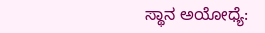ಸ್ಥಾನ ಅಯೋಧ್ಯೆ: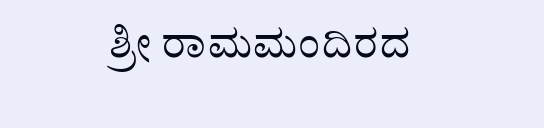ಶ್ರೀ ರಾಮಮಂದಿರದ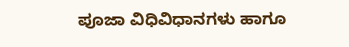ಪೂಜಾ ವಿಧಿವಿಧಾನಗಳು ಹಾಗೂ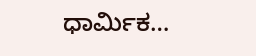ಧಾರ್ಮಿಕ…